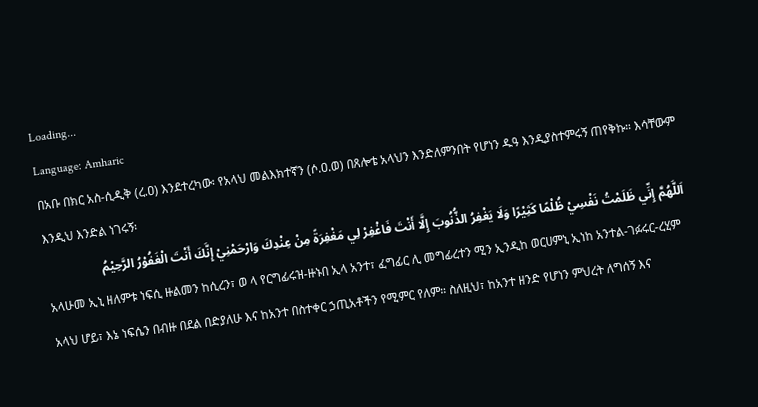Loading...
Language: Amharic
በአቡ በክር አስ-ሲዲቅ (ረ.ዐ) እንደተረካው፡ የአላህ መልእክተኛን (ሶ.ዐ.ወ) በጸሎቴ አላህን እንድለምንበት የሆነን ዱዓ እንዲያስተምሩኝ ጠየቅኩ። እሳቸውም እንዲህ እንድል ነገሩኝ፡
اَللَّهُمَّ إِنِّي ظَلَمْتُ نَفْسِيْ ظُلْمًا كَثِيْرًا وَلَا يَغْفِرُ الذُّنُوبَ إِلَّا أَنْتَ فَاغْفِرْ لِي مَغْفِرَةً مِنْ عِنْدِكَ وَارْحَمْنِيْ إِنَّكَ أَنْتَ الْغَفُوْرُ الرَّحِيْمُ
አላሁመ ኢኒ ዘለምቱ ነፍሲ ዙልመን ከሲረን፣ ወ ላ የርግፊሩዝ-ዙኑበ ኢላ አንተ፣ ፈግፊር ሊ መግፊረተን ሚን ኢንዲከ ወርሀምኒ ኢነከ አንተል-ገፉሩር-ረሂም
አላህ ሆይ፣ እኔ ነፍሴን በብዙ በደል በድያለሁ እና ከአንተ በስተቀር ኃጢአቶችን የሚምር የለም። ስለዚህ፣ ከአንተ ዘንድ የሆነን ምህረት ለግሰኝ እና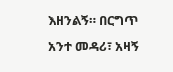እዘንልኝ። በርግጥ አንተ መዳሪ፣ አዛኝ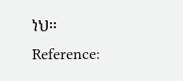ነህ።
Reference: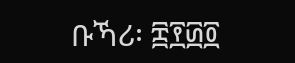ቡኻሪ፡ ፰፻፴፬